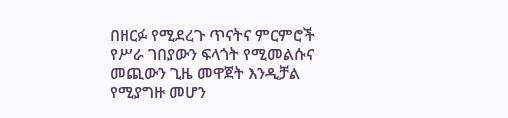በዘርፉ የሚደረጉ ጥናትና ምርምሮች የሥራ ገበያውን ፍላጎት የሚመልሱና መጪውን ጊዜ መዋጀት እንዲቻል የሚያግዙ መሆን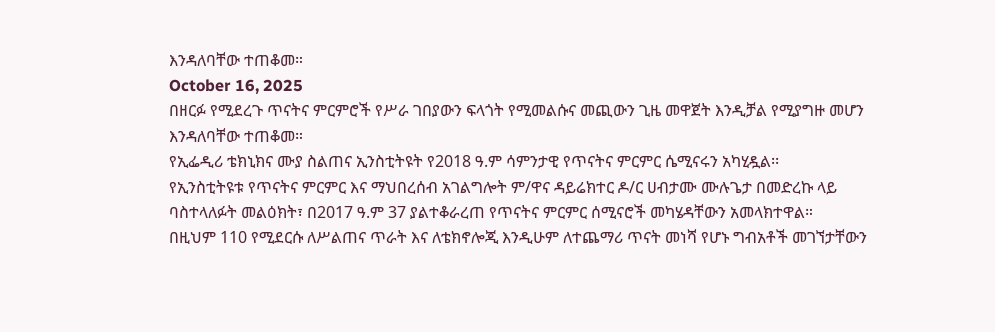እንዳለባቸው ተጠቆመ።
October 16, 2025
በዘርፉ የሚደረጉ ጥናትና ምርምሮች የሥራ ገበያውን ፍላጎት የሚመልሱና መጪውን ጊዜ መዋጀት እንዲቻል የሚያግዙ መሆን እንዳለባቸው ተጠቆመ።
የኢፌዲሪ ቴክኒክና ሙያ ስልጠና ኢንስቲትዩት የ2018 ዓ.ም ሳምንታዊ የጥናትና ምርምር ሴሚናሩን አካሂዷል፡፡
የኢንስቲትዩቱ የጥናትና ምርምር እና ማህበረሰብ አገልግሎት ም/ዋና ዳይሬክተር ዶ/ር ሀብታሙ ሙሉጌታ በመድረኩ ላይ ባስተላለፉት መልዕክት፣ በ2017 ዓ.ም 37 ያልተቆራረጠ የጥናትና ምርምር ሰሚናሮች መካሄዳቸውን አመላክተዋል።
በዚህም 110 የሚደርሱ ለሥልጠና ጥራት እና ለቴክኖሎጂ እንዲሁም ለተጨማሪ ጥናት መነሻ የሆኑ ግብአቶች መገኘታቸውን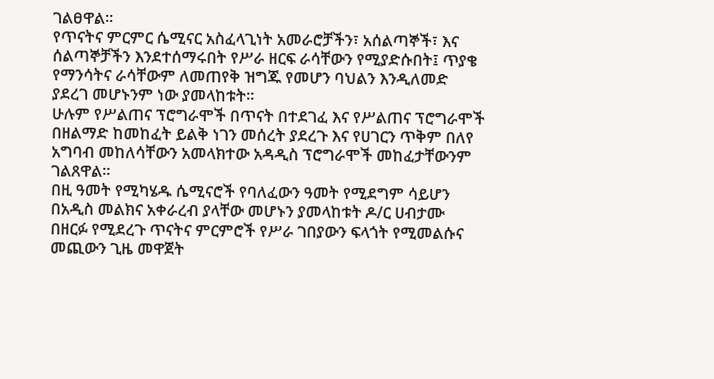ገልፀዋል።
የጥናትና ምርምር ሴሚናር አስፈላጊነት አመራሮቻችን፣ አሰልጣኞች፣ እና ሰልጣኞቻችን እንደተሰማሩበት የሥራ ዘርፍ ራሳቸውን የሚያድሱበት፤ ጥያቄ የማንሳትና ራሳቸውም ለመጠየቅ ዝግጁ የመሆን ባህልን እንዲለመድ ያደረገ መሆኑንም ነው ያመላከቱት።
ሁሉም የሥልጠና ፕሮግራሞች በጥናት በተደገፈ እና የሥልጠና ፕሮግራሞች በዘልማድ ከመከፈት ይልቅ ነገን መሰረት ያደረጉ እና የሀገርን ጥቅም በለየ አግባብ መከለሳቸውን አመላክተው አዳዲስ ፕሮግራሞች መከፈታቸውንም ገልጸዋል፡፡
በዚ ዓመት የሚካሄዱ ሴሚናሮች የባለፈውን ዓመት የሚደግም ሳይሆን በአዲስ መልክና አቀራረብ ያላቸው መሆኑን ያመላከቱት ዶ/ር ሀብታሙ በዘርፉ የሚደረጉ ጥናትና ምርምሮች የሥራ ገበያውን ፍላጎት የሚመልሱና መጪውን ጊዜ መዋጀት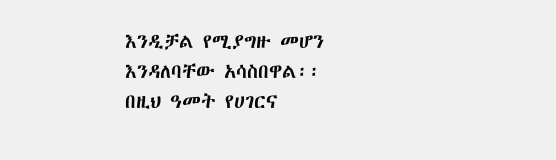እንዲቻል የሚያግዙ መሆን እንዳለባቸው አሳስበዋል፡፡
በዚህ ዓመት የሀገርና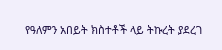የዓለምን አበይት ክስተቶች ላይ ትኩረት ያደረገ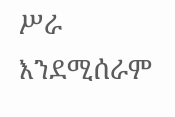ሥራ እንደሚሰራም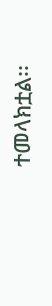ተመላክቷል፡፡